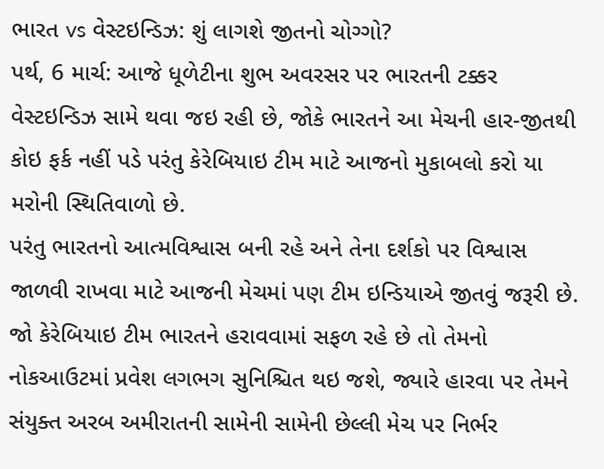ભારત vs વેસ્ટઇન્ડિઝ: શું લાગશે જીતનો ચોગ્ગો?
પર્થ, 6 માર્ચ: આજે ધૂળેટીના શુભ અવરસર પર ભારતની ટક્કર વેસ્ટઇન્ડિઝ સામે થવા જઇ રહી છે, જોકે ભારતને આ મેચની હાર-જીતથી કોઇ ફર્ક નહીં પડે પરંતુ કેરેબિયાઇ ટીમ માટે આજનો મુકાબલો કરો યા મરોની સ્થિતિવાળો છે.
પરંતુ ભારતનો આત્મવિશ્વાસ બની રહે અને તેના દર્શકો પર વિશ્વાસ જાળવી રાખવા માટે આજની મેચમાં પણ ટીમ ઇન્ડિયાએ જીતવું જરૂરી છે. જો કેરેબિયાઇ ટીમ ભારતને હરાવવામાં સફળ રહે છે તો તેમનો નોકઆઉટમાં પ્રવેશ લગભગ સુનિશ્ચિત થઇ જશે, જ્યારે હારવા પર તેમને સંયુક્ત અરબ અમીરાતની સામેની સામેની છેલ્લી મેચ પર નિર્ભર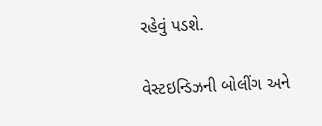રહેવું પડશે.

વેસ્ટઇન્ડિઝની બોલીંગ અને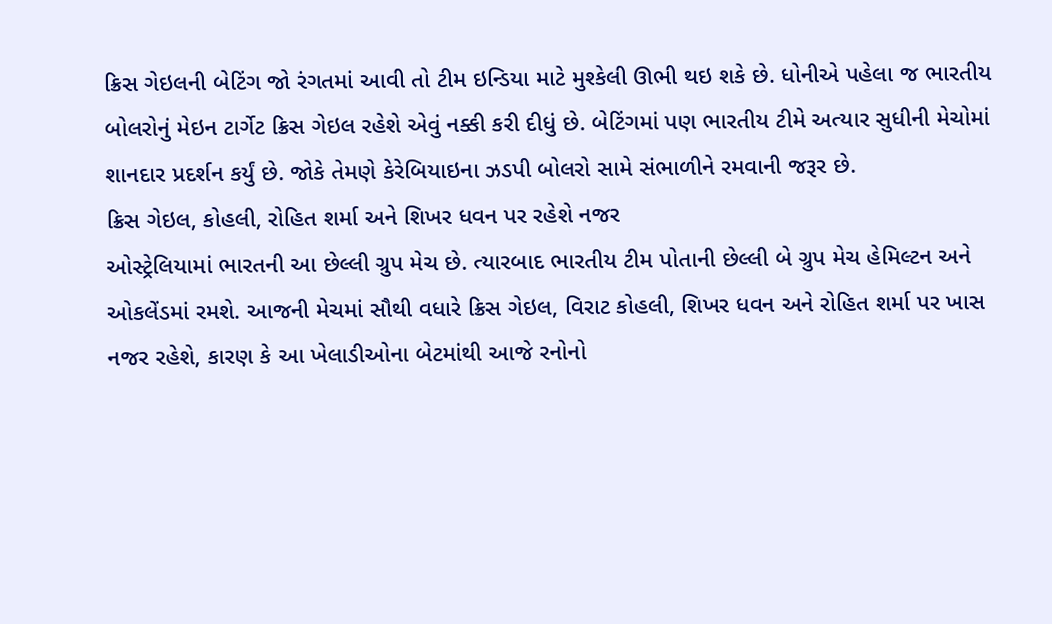ક્રિસ ગેઇલની બેટિંગ જો રંગતમાં આવી તો ટીમ ઇન્ડિયા માટે મુશ્કેલી ઊભી થઇ શકે છે. ધોનીએ પહેલા જ ભારતીય બોલરોનું મેઇન ટાર્ગેટ ક્રિસ ગેઇલ રહેશે એવું નક્કી કરી દીધું છે. બેટિંગમાં પણ ભારતીય ટીમે અત્યાર સુધીની મેચોમાં શાનદાર પ્રદર્શન કર્યું છે. જોકે તેમણે કેરેબિયાઇના ઝડપી બોલરો સામે સંભાળીને રમવાની જરૂર છે.
ક્રિસ ગેઇલ, કોહલી, રોહિત શર્મા અને શિખર ધવન પર રહેશે નજર
ઓસ્ટ્રેલિયામાં ભારતની આ છેલ્લી ગ્રુપ મેચ છે. ત્યારબાદ ભારતીય ટીમ પોતાની છેલ્લી બે ગ્રુપ મેચ હેમિલ્ટન અને ઓકલેંડમાં રમશે. આજની મેચમાં સૌથી વધારે ક્રિસ ગેઇલ, વિરાટ કોહલી, શિખર ધવન અને રોહિત શર્મા પર ખાસ નજર રહેશે, કારણ કે આ ખેલાડીઓના બેટમાંથી આજે રનોનો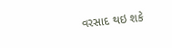વરસાદ થઇ શકે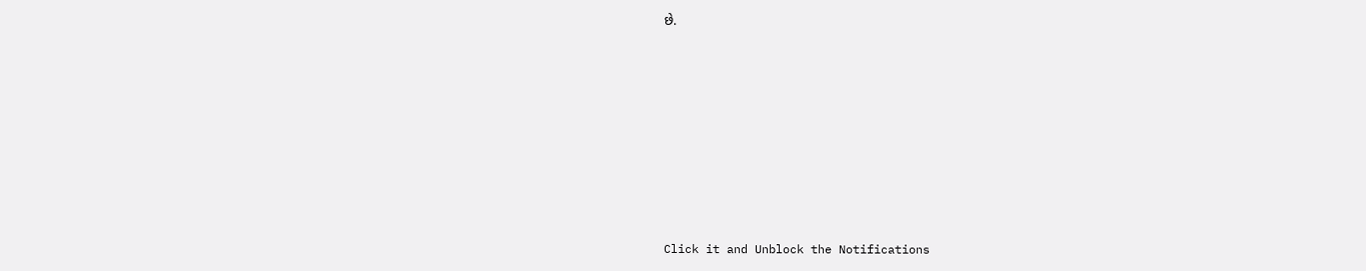છે.












Click it and Unblock the Notifications